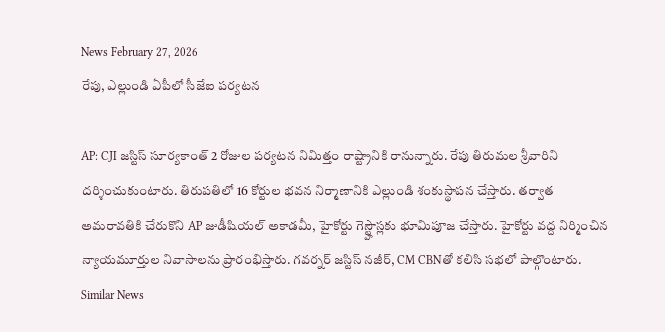News February 27, 2026
రేపు, ఎల్లుండి ఏపీలో సీజేఐ పర్యటన

AP: CJI జస్టిస్ సూర్యకాంత్ 2 రోజుల పర్యటన నిమిత్తం రాష్ట్రానికి రానున్నారు. రేపు తిరుమల శ్రీవారిని దర్శించుకుంటారు. తిరుపతిలో 16 కోర్టుల భవన నిర్మాణానికి ఎల్లుండి శంకుస్థాపన చేస్తారు. తర్వాత అమరావతికి చేరుకొని AP జుడీషియల్ అకాడమీ, హైకోర్టు గెస్ట్హౌస్లకు భూమిపూజ చేస్తారు. హైకోర్టు వద్ద నిర్మించిన న్యాయమూర్తుల నివాసాలను ప్రారంభిస్తారు. గవర్నర్ జస్టిస్ నజీర్, CM CBNతో కలిసి సభలో పాల్గొంటారు.
Similar News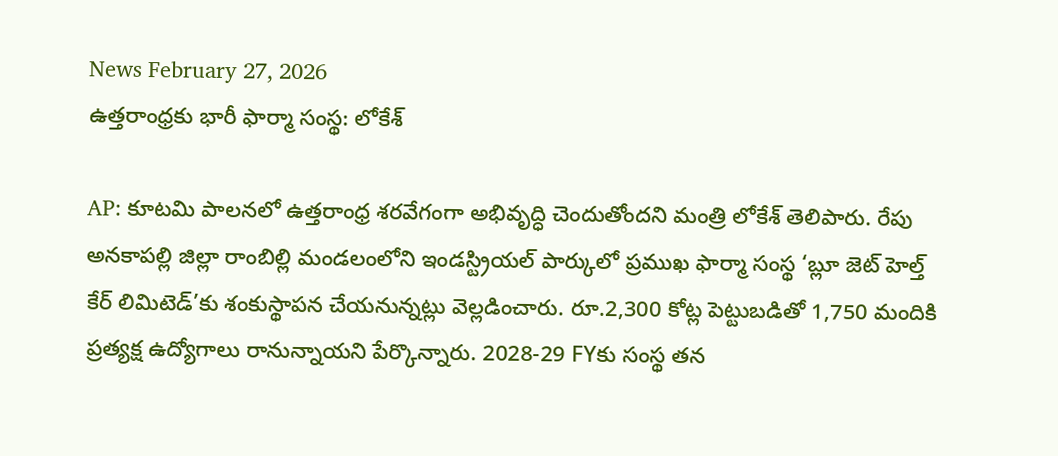News February 27, 2026
ఉత్తరాంధ్రకు భారీ ఫార్మా సంస్థ: లోకేశ్

AP: కూటమి పాలనలో ఉత్తరాంధ్ర శరవేగంగా అభివృద్ధి చెందుతోందని మంత్రి లోకేశ్ తెలిపారు. రేపు అనకాపల్లి జిల్లా రాంబిల్లి మండలంలోని ఇండస్ట్రియల్ పార్కులో ప్రముఖ ఫార్మా సంస్థ ‘బ్లూ జెట్ హెల్త్ కేర్ లిమిటెడ్’కు శంకుస్థాపన చేయనున్నట్లు వెల్లడించారు. రూ.2,300 కోట్ల పెట్టుబడితో 1,750 మందికి ప్రత్యక్ష ఉద్యోగాలు రానున్నాయని పేర్కొన్నారు. 2028-29 FYకు సంస్థ తన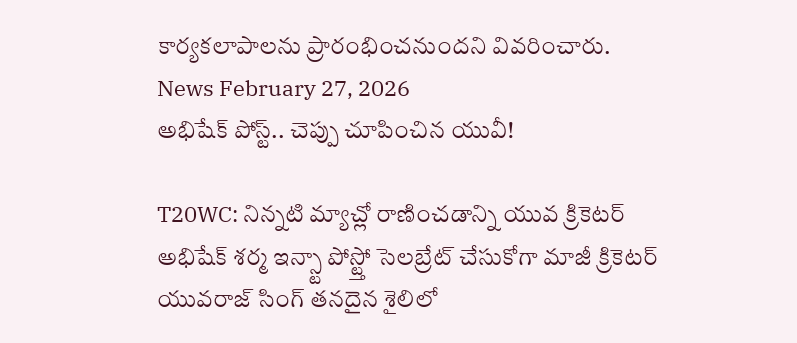కార్యకలాపాలను ప్రారంభించనుందని వివరించారు.
News February 27, 2026
అభిషేక్ పోస్ట్.. చెప్పు చూపించిన యువీ!

T20WC: నిన్నటి మ్యాచ్లో రాణించడాన్ని యువ క్రికెటర్ అభిషేక్ శర్మ ఇన్స్టా పోస్ట్తో సెలబ్రేట్ చేసుకోగా మాజీ క్రికెటర్ యువరాజ్ సింగ్ తనదైన శైలిలో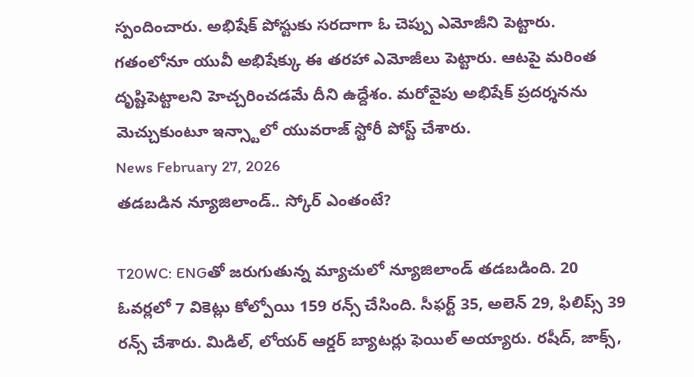స్పందించారు. అభిషేక్ పోస్టుకు సరదాగా ఓ చెప్పు ఎమోజీని పెట్టారు. గతంలోనూ యువీ అభిషేక్కు ఈ తరహా ఎమోజీలు పెట్టారు. ఆటపై మరింత దృష్టిపెట్టాలని హెచ్చరించడమే దీని ఉద్దేశం. మరోవైపు అభిషేక్ ప్రదర్శనను మెచ్చుకుంటూ ఇన్స్టాలో యువరాజ్ స్టోరీ పోస్ట్ చేశారు.
News February 27, 2026
తడబడిన న్యూజిలాండ్.. స్కోర్ ఎంతంటే?

T20WC: ENGతో జరుగుతున్న మ్యాచులో న్యూజిలాండ్ తడబడింది. 20 ఓవర్లలో 7 వికెట్లు కోల్పోయి 159 రన్స్ చేసింది. సీఫర్ట్ 35, అలెన్ 29, ఫిలిప్స్ 39 రన్స్ చేశారు. మిడిల్, లోయర్ ఆర్డర్ బ్యాటర్లు ఫెయిల్ అయ్యారు. రషీద్, జాక్స్,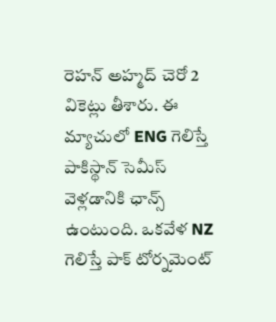రెహన్ అహ్మద్ చెరో 2 వికెట్లు తీశారు. ఈ మ్యాచులో ENG గెలిస్తే పాకిస్థాన్ సెమీస్ వెళ్లడానికి ఛాన్స్ ఉంటుంది. ఒకవేళ NZ గెలిస్తే పాక్ టోర్నమెంట్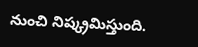నుంచి నిష్క్రమిస్తుంది.